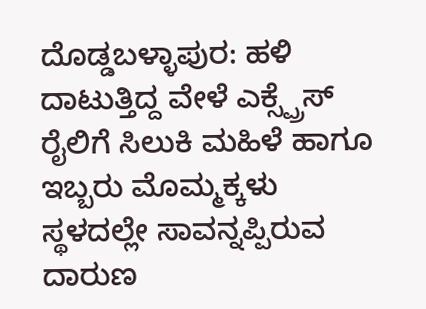ದೊಡ್ಡಬಳ್ಳಾಪುರ: ಹಳಿ ದಾಟುತ್ತಿದ್ದ ವೇಳೆ ಎಕ್ಸ್ಪ್ರೆಸ್ ರೈಲಿಗೆ ಸಿಲುಕಿ ಮಹಿಳೆ ಹಾಗೂ ಇಬ್ಬರು ಮೊಮ್ಮಕ್ಕಳು ಸ್ಥಳದಲ್ಲೇ ಸಾವನ್ನಪ್ಪಿರುವ ದಾರುಣ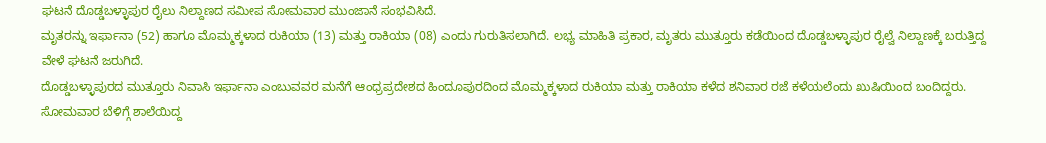ಘಟನೆ ದೊಡ್ಡಬಳ್ಳಾಪುರ ರೈಲು ನಿಲ್ದಾಣದ ಸಮೀಪ ಸೋಮವಾರ ಮುಂಜಾನೆ ಸಂಭವಿಸಿದೆ.
ಮೃತರನ್ನು ಇರ್ಫಾನಾ (52) ಹಾಗೂ ಮೊಮ್ಮಕ್ಕಳಾದ ರುಕಿಯಾ (13) ಮತ್ತು ರಾಕಿಯಾ (08) ಎಂದು ಗುರುತಿಸಲಾಗಿದೆ. ಲಭ್ಯ ಮಾಹಿತಿ ಪ್ರಕಾರ, ಮೃತರು ಮುತ್ತೂರು ಕಡೆಯಿಂದ ದೊಡ್ಡಬಳ್ಳಾಪುರ ರೈಲ್ವೆ ನಿಲ್ದಾಣಕ್ಕೆ ಬರುತ್ತಿದ್ದ ವೇಳೆ ಘಟನೆ ಜರುಗಿದೆ.
ದೊಡ್ಡಬಳ್ಳಾಪುರದ ಮುತ್ತೂರು ನಿವಾಸಿ ಇರ್ಫಾನಾ ಎಂಬುವವರ ಮನೆಗೆ ಆಂಧ್ರಪ್ರದೇಶದ ಹಿಂದೂಪುರದಿಂದ ಮೊಮ್ಮಕ್ಕಳಾದ ರುಕಿಯಾ ಮತ್ತು ರಾಕಿಯಾ ಕಳೆದ ಶನಿವಾರ ರಜೆ ಕಳೆಯಲೆಂದು ಖುಷಿಯಿಂದ ಬಂದಿದ್ದರು. ಸೋಮವಾರ ಬೆಳಿಗ್ಗೆ ಶಾಲೆಯಿದ್ದ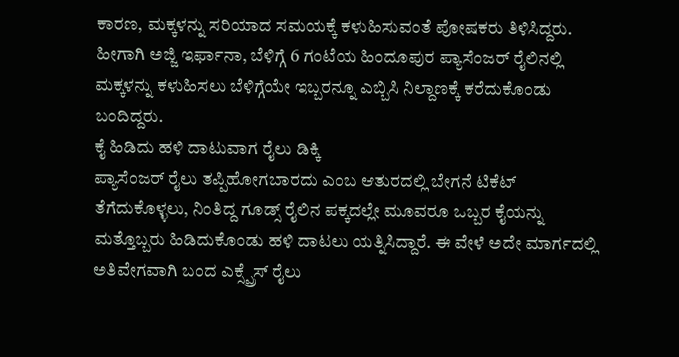ಕಾರಣ, ಮಕ್ಕಳನ್ನು ಸರಿಯಾದ ಸಮಯಕ್ಕೆ ಕಳುಹಿಸುವಂತೆ ಪೋಷಕರು ತಿಳಿಸಿದ್ದರು. ಹೀಗಾಗಿ ಅಜ್ಜಿ ಇರ್ಫಾನಾ, ಬೆಳಿಗ್ಗೆ 6 ಗಂಟೆಯ ಹಿಂದೂಪುರ ಪ್ಯಾಸೆಂಜರ್ ರೈಲಿನಲ್ಲಿ ಮಕ್ಕಳನ್ನು ಕಳುಹಿಸಲು ಬೆಳಿಗ್ಗೆಯೇ ಇಬ್ಬರನ್ನೂ ಎಬ್ಬಿಸಿ ನಿಲ್ದಾಣಕ್ಕೆ ಕರೆದುಕೊಂಡು ಬಂದಿದ್ದರು.
ಕೈ ಹಿಡಿದು ಹಳಿ ದಾಟುವಾಗ ರೈಲು ಡಿಕ್ಕಿ
ಪ್ಯಾಸೆಂಜರ್ ರೈಲು ತಪ್ಪಿಹೋಗಬಾರದು ಎಂಬ ಆತುರದಲ್ಲಿ ಬೇಗನೆ ಟಿಕೆಟ್ ತೆಗೆದುಕೊಳ್ಳಲು, ನಿಂತಿದ್ದ ಗೂಡ್ಸ್ ರೈಲಿನ ಪಕ್ಕದಲ್ಲೇ ಮೂವರೂ ಒಬ್ಬರ ಕೈಯನ್ನು ಮತ್ತೊಬ್ಬರು ಹಿಡಿದುಕೊಂಡು ಹಳಿ ದಾಟಲು ಯತ್ನಿಸಿದ್ದಾರೆ. ಈ ವೇಳೆ ಅದೇ ಮಾರ್ಗದಲ್ಲಿ ಅತಿವೇಗವಾಗಿ ಬಂದ ಎಕ್ಸ್ಪ್ರೆಸ್ ರೈಲು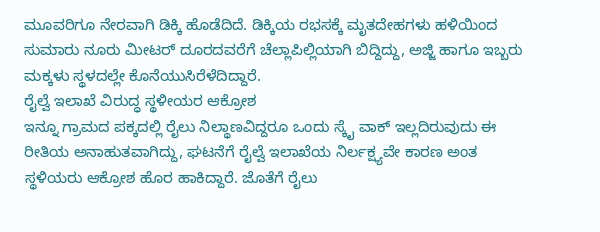ಮೂವರಿಗೂ ನೇರವಾಗಿ ಡಿಕ್ಕಿ ಹೊಡೆದಿದೆ. ಡಿಕ್ಕಿಯ ರಭಸಕ್ಕೆ ಮೃತದೇಹಗಳು ಹಳಿಯಿಂದ ಸುಮಾರು ನೂರು ಮೀಟರ್ ದೂರದವರೆಗೆ ಚೆಲ್ಲಾಪಿಲ್ಲಿಯಾಗಿ ಬಿದ್ದಿದ್ದು, ಅಜ್ಜಿ ಹಾಗೂ ಇಬ್ಬರು ಮಕ್ಕಳು ಸ್ಥಳದಲ್ಲೇ ಕೊನೆಯುಸಿರೆಳೆದಿದ್ದಾರೆ.
ರೈಲ್ವೆ ಇಲಾಖೆ ವಿರುದ್ಧ ಸ್ಥಳೀಯರ ಆಕ್ರೋಶ
ಇನ್ನೂ ಗ್ರಾಮದ ಪಕ್ಕದಲ್ಲಿ ರೈಲು ನಿಲ್ಥಾಣವಿದ್ದರೂ ಒಂದು ಸ್ಕೈ ವಾಕ್ ಇಲ್ಲದಿರುವುದು ಈ ರೀತಿಯ ಅನಾಹುತವಾಗಿದ್ದು, ಘಟನೆಗೆ ರೈಲ್ವೆ ಇಲಾಖೆಯ ನಿರ್ಲಕ್ಷ್ಯವೇ ಕಾರಣ ಅಂತ ಸ್ಥಳಿಯರು ಆಕ್ರೋಶ ಹೊರ ಹಾಕಿದ್ದಾರೆ. ಜೊತೆಗೆ ರೈಲು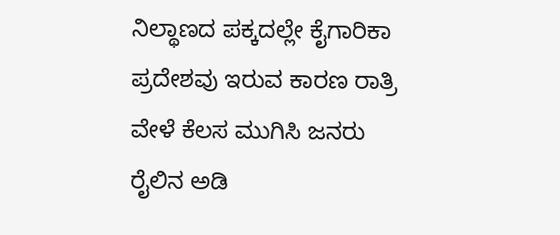ನಿಲ್ಥಾಣದ ಪಕ್ಕದಲ್ಲೇ ಕೈಗಾರಿಕಾ ಪ್ರದೇಶವು ಇರುವ ಕಾರಣ ರಾತ್ರಿ ವೇಳೆ ಕೆಲಸ ಮುಗಿಸಿ ಜನರು ರೈಲಿನ ಅಡಿ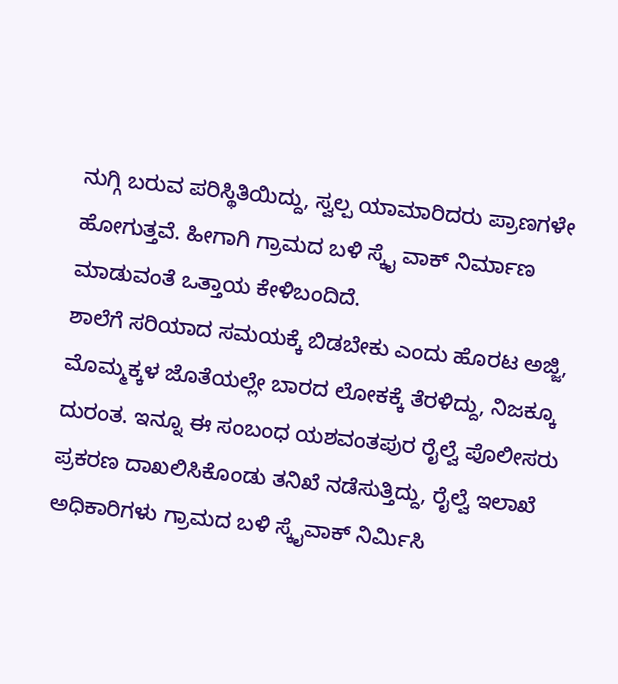ನುಗ್ಗಿ ಬರುವ ಪರಿಸ್ಥಿತಿಯಿದ್ದು, ಸ್ವಲ್ಪ ಯಾಮಾರಿದರು ಪ್ರಾಣಗಳೇ ಹೋಗುತ್ತವೆ. ಹೀಗಾಗಿ ಗ್ರಾಮದ ಬಳಿ ಸ್ಕೈ ವಾಕ್ ನಿರ್ಮಾಣ ಮಾಡುವಂತೆ ಒತ್ತಾಯ ಕೇಳಿಬಂದಿದೆ.
ಶಾಲೆಗೆ ಸರಿಯಾದ ಸಮಯಕ್ಕೆ ಬಿಡಬೇಕು ಎಂದು ಹೊರಟ ಅಜ್ಜಿ, ಮೊಮ್ಮಕ್ಕಳ ಜೊತೆಯಲ್ಲೇ ಬಾರದ ಲೋಕಕ್ಕೆ ತೆರಳಿದ್ದು, ನಿಜಕ್ಕೂ ದುರಂತ. ಇನ್ನೂ ಈ ಸಂಬಂಧ ಯಶವಂತಪುರ ರೈಲ್ವೆ ಪೊಲೀಸರು ಪ್ರಕರಣ ದಾಖಲಿಸಿಕೊಂಡು ತನಿಖೆ ನಡೆಸುತ್ತಿದ್ದು, ರೈಲ್ವೆ ಇಲಾಖೆ ಅಧಿಕಾರಿಗಳು ಗ್ರಾಮದ ಬಳಿ ಸ್ಕೈವಾಕ್ ನಿರ್ಮಿಸಿ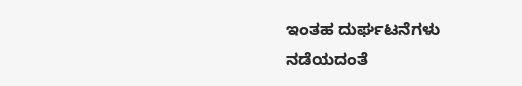ಇಂತಹ ದುರ್ಘಟನೆಗಳು ನಡೆಯದಂತೆ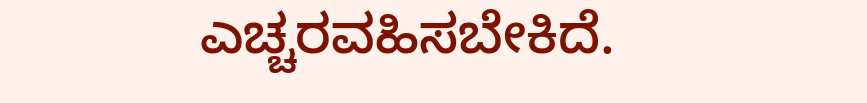ಎಚ್ಚರವಹಿಸಬೇಕಿದೆ.